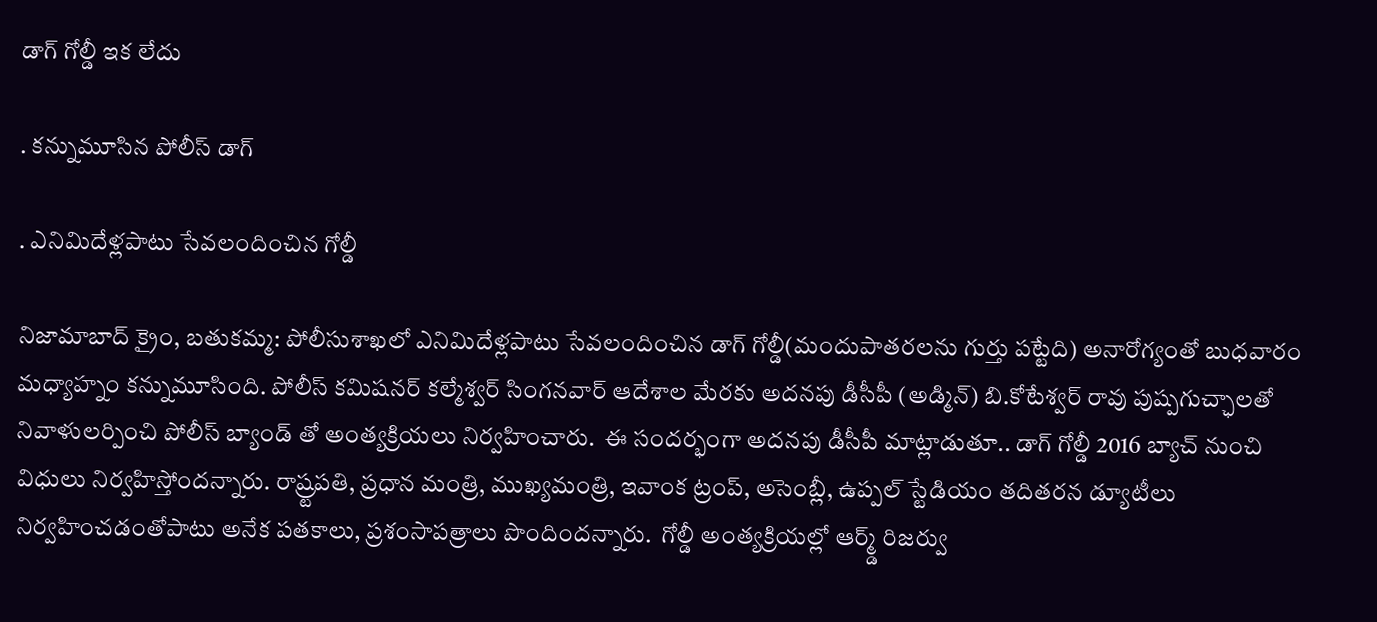డాగ్ గోల్డీ ఇక లేదు

. కన్నుమూసిన పోలీస్ డాగ్

. ఎనిమిదేళ్లపాటు సేవలందించిన గోల్డీ

నిజామాబాద్ క్రైం, బతుకమ్మ: పోలీసుశాఖలో ఎనిమిదేళ్లపాటు సేవలందించిన డాగ్ గోల్డీ(మందుపాతరలను గుర్తు పట్టేది) అనారోగ్యంతో బుధవారం మధ్యాహ్నం కన్నుమూసింది. పోలీస్ కమిషనర్ కల్మేశ్వర్ సింగనవార్ ఆదేశాల మేరకు అదనపు డీసీపీ (అడ్మిన్) బి.కోటేశ్వర్ రావు పుష్పగుచ్ఛాలతో నివాళులర్పించి పోలీస్ బ్యాండ్ తో అంత్యక్రియలు నిర్వహించారు.  ఈ సందర్భంగా అదనపు డీసీపీ మాట్లాడుతూ.. డాగ్ గోల్డీ 2016 బ్యాచ్ నుంచి విధులు నిర్వహిస్తోందన్నారు. రాష్ర్టపతి, ప్రధాన మంత్రి, ముఖ్యమంత్రి, ఇవాంక ట్రంప్, అసెంబ్లీ, ఉప్పల్ స్టేడియం తదితరన డ్యూటీలు నిర్వహించడంతోపాటు అనేక పతకాలు, ప్రశంసాపత్రాలు పొందిందన్నారు.  గోల్డీ అంత్యక్రియల్లో ఆర్మ్డ్ రిజర్వు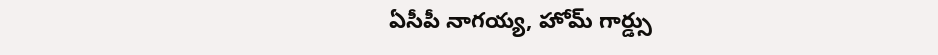ఏసీపీ నాగయ్య, హోమ్ గార్డ్సు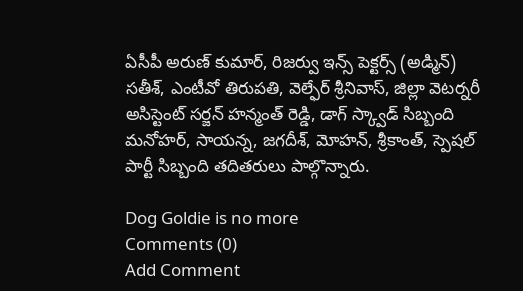ఏసీపీ అరుణ్ కుమార్, రిజర్వు ఇన్స్ పెక్టర్స్ (అడ్మిన్) సతీశ్, ఎంటీవో తిరుపతి, వెల్ఫేర్ శ్రీనివాస్, జిల్లా వెటర్నరీ అసిస్టెంట్ సర్జన్ హన్మంత్ రెడ్డి, డాగ్ స్క్వాడ్ సిబ్బంది మనోహర్, సాయన్న, జగదీశ్, మోహన్, శ్రీకాంత్, స్పెషల్ పార్టీ సిబ్బంది తదితరులు పాల్గొన్నారు.

Dog Goldie is no more
Comments (0)
Add Comment